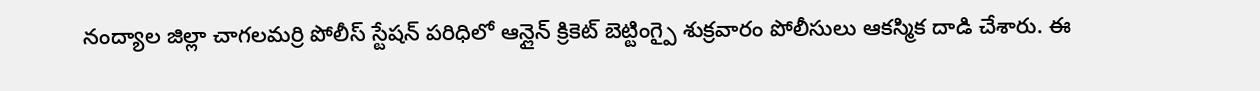నంద్యాల జిల్లా చాగలమర్రి పోలీస్ స్టేషన్ పరిధిలో ఆన్లైన్ క్రికెట్ బెట్టింగ్పై శుక్రవారం పోలీసులు ఆకస్మిక దాడి చేశారు. ఈ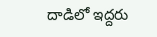దాడిలో ఇద్దరు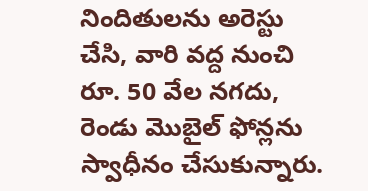నిందితులను అరెస్టు చేసి, వారి వద్ద నుంచి రూ. 50 వేల నగదు, రెండు మొబైల్ ఫోన్లను స్వాధీనం చేసుకున్నారు.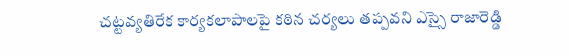చట్టవ్యతిరేక కార్యకలాపాలపై కఠిన చర్యలు తప్పవని ఎస్సై రాజారెడ్డి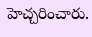హెచ్చరించారు.